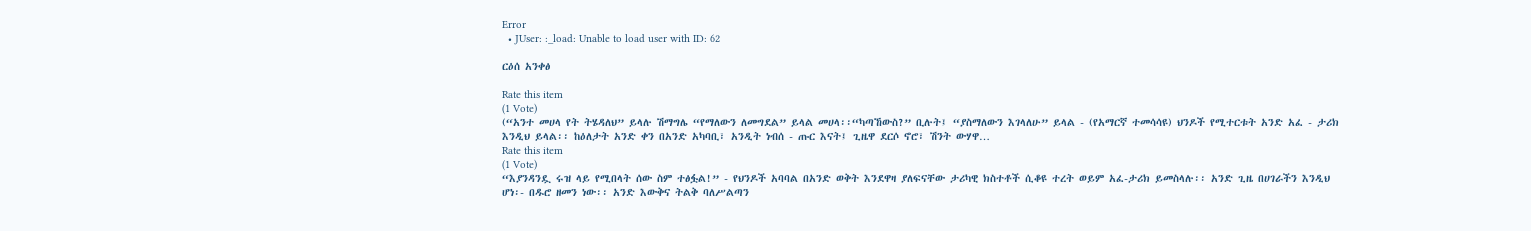Error
  • JUser: :_load: Unable to load user with ID: 62

ርዕሰ አንቀፅ

Rate this item
(1 Vote)
(“አንተ መሀላ የት ትሄዳለህ” ይላሉ ሽማግሌ “የማለውን ለመግደል” ይላል መሀላ፡፡“ካጣኸውስ?” ቢሉት፤ “ያስማለውን እገላለሁ” ይላል - (የአማርኛ ተመሳሳዩ) ህንዶች የሚተርቱት አንድ አፈ - ታሪክ እንዲህ ይላል፡፡ ከዕለታት አንድ ቀን በአንድ አካባቢ፣ አንዲት ነብሰ - ጡር እናት፤ ጊዜዋ ደርሶ ኖሮ፣ ሽንት ውሃዋ…
Rate this item
(1 Vote)
“እያንዳንዷ ሩዝ ላይ የሚበላት ሰው ስም ተፅፏል!” - የህንዶች አባባል በአንድ ወቅት እንደዋዛ ያለፍናቸው ታሪካዊ ክስተቶች ሲቆዩ ተረት ወይም አፈ-ታሪክ ይመስላሉ፡፡ አንድ ጊዜ በሀገራችን እንዲህ ሆነ፡- በዱሮ ዘመን ነው፡፡ አንድ እውቅና ትልቅ ባለሥልጣን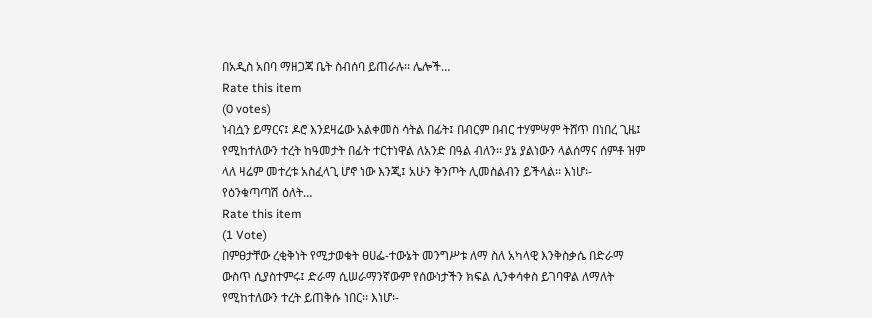በአዲስ አበባ ማዘጋጃ ቤት ስብሰባ ይጠራሉ፡፡ ሌሎች…
Rate this item
(0 votes)
ነብሷን ይማርና፤ ዶሮ እንደዛሬው አልቀመስ ሳትል በፊት፤ በብርም በብር ተሃምሣም ትሸጥ በነበረ ጊዜ፤ የሚከተለውን ተረት ከዓመታት በፊት ተርተነዋል ለአንድ በዓል ብለን፡፡ ያኔ ያልነውን ላልሰማና ሰምቶ ዝም ላለ ዛሬም መተረቱ አስፈላጊ ሆኖ ነው እንጂ፤ አሁን ቅንጦት ሊመስልብን ይችላል፡፡ እነሆ፡- የዕንቁጣጣሽ ዕለት…
Rate this item
(1 Vote)
በምፀታቸው ረቂቅነት የሚታወቁት ፀሀፌ-ተውኔት መንግሥቱ ለማ ስለ አካላዊ እንቅስቃሴ በድራማ ውስጥ ሲያስተምሩ፤ ድራማ ሲሠራማንኛውም የሰውነታችን ክፍል ሊንቀሳቀስ ይገባዋል ለማለት የሚከተለውን ተረት ይጠቅሱ ነበር፡፡ እነሆ፡-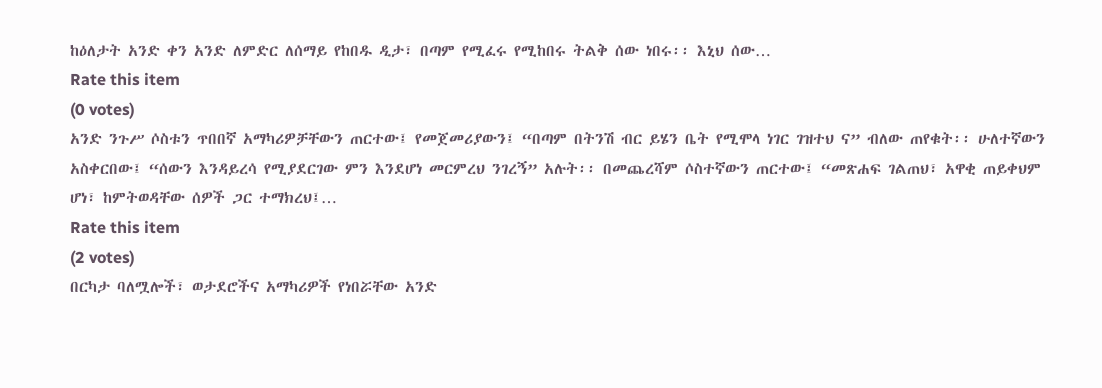ከዕለታት አንድ ቀን አንድ ለምድር ለሰማይ የከበዱ ዲታ፣ በጣም የሚፈሩ የሚከበሩ ትልቅ ሰው ነበሩ፡፡ እኒህ ሰው…
Rate this item
(0 votes)
አንድ ንጉሥ ሶስቱን ጥበበኛ አማካሪዎቻቸውን ጠርተው፤ የመጀመሪያውን፤ “በጣም በትንሽ ብር ይሄን ቤት የሚሞላ ነገር ገዝተህ ና” ብለው ጠየቁት፡፡ ሁለተኛውን አስቀርበው፤ “ሰውን እንዳይረሳ የሚያደርገው ምን እንደሆነ መርምረህ ንገረኝ” አሉት፡፡ በመጨረሻም ሶስተኛውን ጠርተው፤ “መጽሐፍ ገልጠህ፣ አዋቂ ጠይቀህም ሆነ፣ ከምትወዳቸው ሰዎች ጋር ተማክረህ፤…
Rate this item
(2 votes)
በርካታ ባለሟሎች፣ ወታደሮችና አማካሪዎች የነበሯቸው አንድ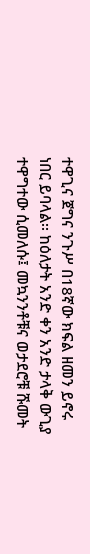ተዋጊና ጀግና ንጉሥ በ18ኛው ክፍል ዘመን ይኖሩ ነበር ይባላል፡፡ ከዕለታት አንድ ቀን አንድ ታላቅ ውጊያ ተዋግተው ሲመለሱ፤ መኳንንቶቹና ወታደሮቹ ሹመት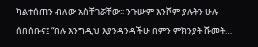ካልተሰጠን ብለው አስቸገሯቸው፡፡ ንጉሡም እንሾም ያሉትን ሁሉ ሰበሰቡና፤ “በሉ እንግዲህ እያንዳንዳችሁ በምን ምክንያት ሹመት…